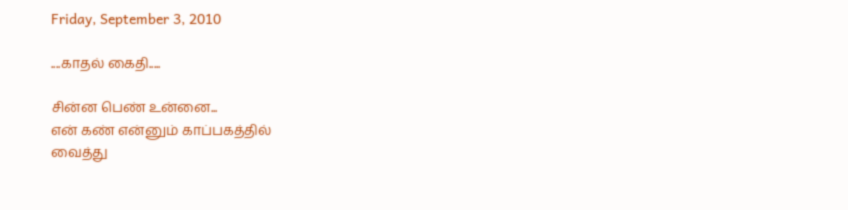Friday, September 3, 2010

....காதல் கைதி.....

சின்ன பெண் உன்னை...
என் கண் என்னும் காப்பகத்தில்
வைத்து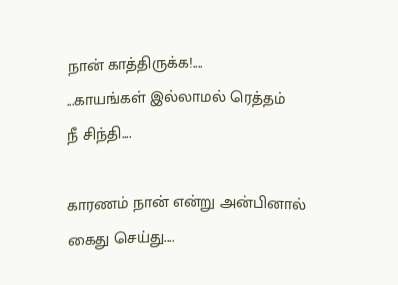நான் காத்திருக்க!....
...காயங்கள் இல்லாமல் ரெத்தம்
நீ சிந்தி....

காரணம் நான் என்று அன்பினால்
கைது செய்து....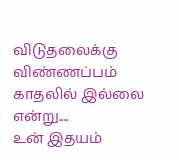விடுதலைக்கு விண்ணப்பம்
காதலில் இல்லை என்று....
உன் இதயம்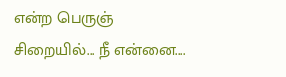என்ற பெருஞ்
சிறையில்... நீ என்னை....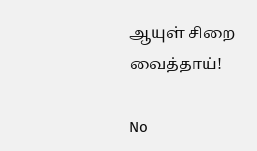ஆயுள் சிறை வைத்தாய்!

No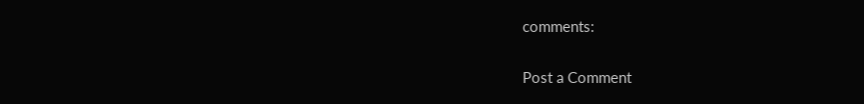comments:

Post a Comment